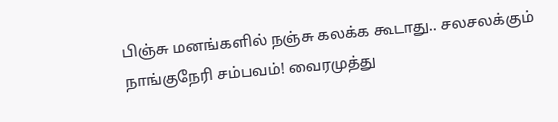பிஞ்சு மனங்களில் நஞ்சு கலக்க கூடாது.. சலசலக்கும் நாங்குநேரி சம்பவம்! வைரமுத்து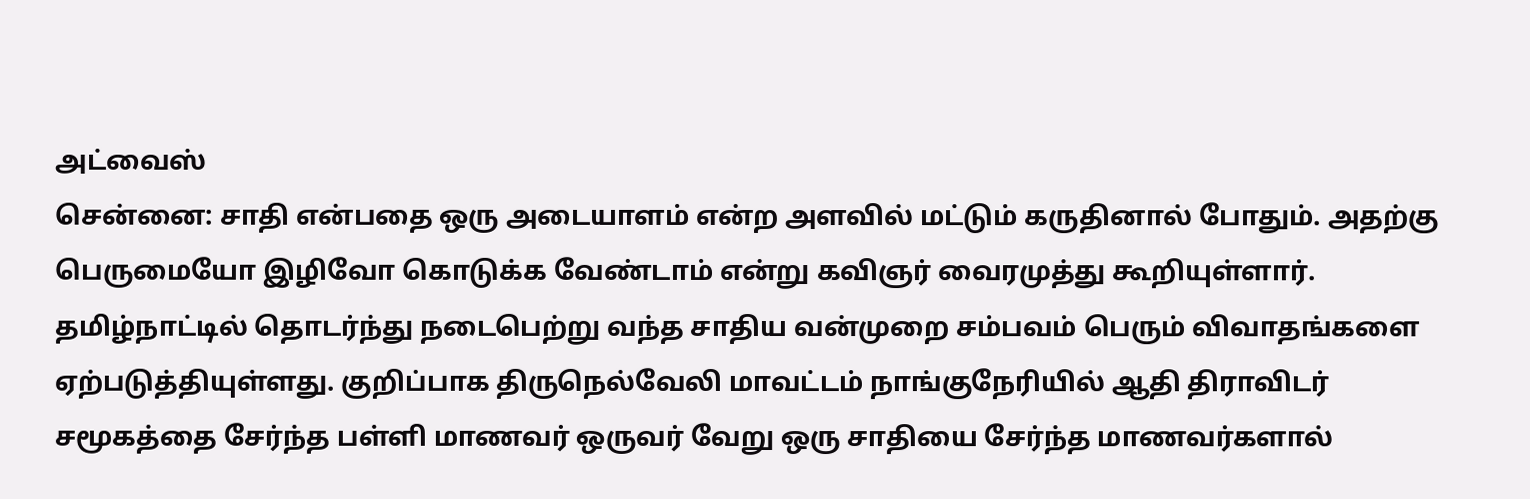அட்வைஸ்
சென்னை: சாதி என்பதை ஒரு அடையாளம் என்ற அளவில் மட்டும் கருதினால் போதும். அதற்கு பெருமையோ இழிவோ கொடுக்க வேண்டாம் என்று கவிஞர் வைரமுத்து கூறியுள்ளார்.
தமிழ்நாட்டில் தொடர்ந்து நடைபெற்று வந்த சாதிய வன்முறை சம்பவம் பெரும் விவாதங்களை ஏற்படுத்தியுள்ளது. குறிப்பாக திருநெல்வேலி மாவட்டம் நாங்குநேரியில் ஆதி திராவிடர் சமூகத்தை சேர்ந்த பள்ளி மாணவர் ஒருவர் வேறு ஒரு சாதியை சேர்ந்த மாணவர்களால்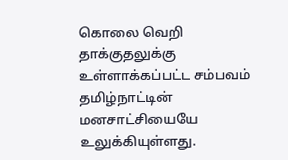கொலை வெறி தாக்குதலுக்கு உள்ளாக்கப்பட்ட சம்பவம் தமிழ்நாட்டின் மனசாட்சியையே உலுக்கியுள்ளது.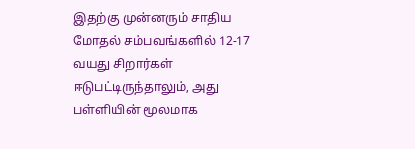இதற்கு முன்னரும் சாதிய மோதல் சம்பவங்களில் 12-17 வயது சிறார்கள் ஈடுபட்டிருந்தாலும், அது பள்ளியின் மூலமாக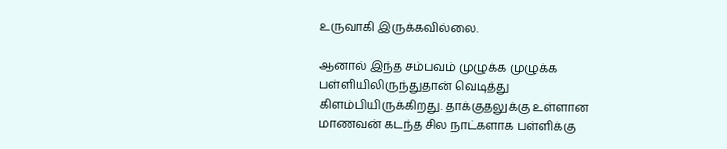உருவாகி இருக்கவில்லை.

ஆனால் இந்த சம்பவம் முழுக்க முழுக்க பள்ளியிலிருந்துதான் வெடித்து கிளம்பியிருக்கிறது. தாக்குதலுக்கு உள்ளான மாணவன் கடந்த சில நாட்களாக பள்ளிக்கு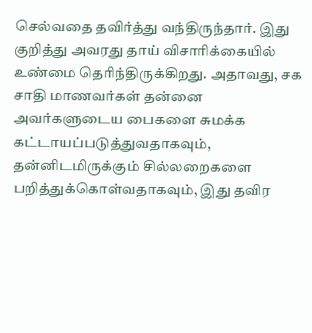செல்வதை தவிர்த்து வந்திருந்தார். இது குறித்து அவரது தாய் விசாரிக்கையில் உண்மை தெரிந்திருக்கிறது. அதாவது, சக சாதி மாணவர்கள் தன்னை அவர்களுடைய பைகளை சுமக்க கட்டாயப்படுத்துவதாகவும், தன்னிடமிருக்கும் சில்லறைகளை பறித்துக்கொள்வதாகவும், இது தவிர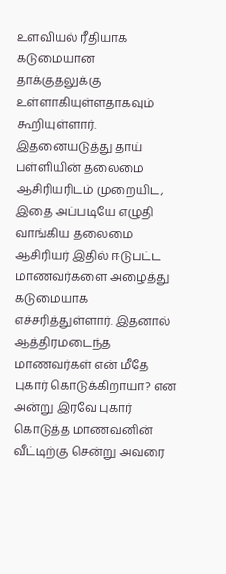உளவியல் ரீதியாக கடுமையான தாக்குதலுக்கு உள்ளாகியுள்ளதாகவும் கூறியுள்ளார்.
இதனையடுத்து தாய் பள்ளியின் தலைமை ஆசிரியரிடம் முறையிட, இதை அப்படியே எழுதி வாங்கிய தலைமை ஆசிரியர் இதில் ஈடுபட்ட மாணவர்களை அழைத்து கடுமையாக எச்சரித்துள்ளார். இதனால் ஆத்திரமடைந்த மாணவர்கள் என் மீதே புகார் கொடுக்கிறாயா? என அன்று இரவே புகார் கொடுத்த மாணவனின் வீட்டிற்கு சென்று அவரை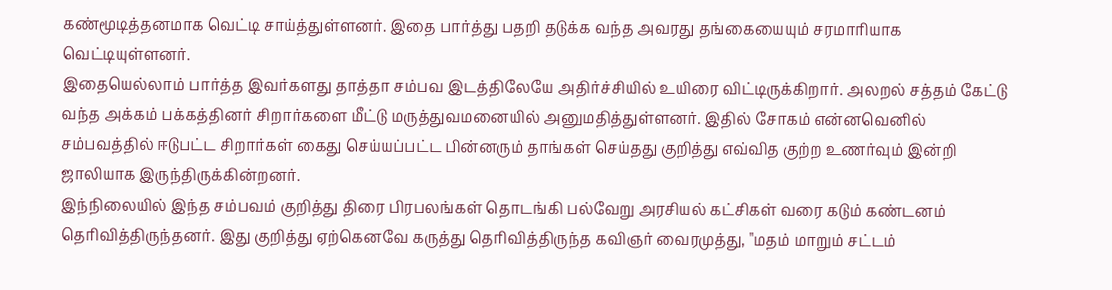கண்மூடித்தனமாக வெட்டி சாய்த்துள்ளனர். இதை பார்த்து பதறி தடுக்க வந்த அவரது தங்கையையும் சரமாரியாக வெட்டியுள்ளனர்.
இதையெல்லாம் பார்த்த இவர்களது தாத்தா சம்பவ இடத்திலேயே அதிர்ச்சியில் உயிரை விட்டிருக்கிறார். அலறல் சத்தம் கேட்டு வந்த அக்கம் பக்கத்தினர் சிறார்களை மீட்டு மருத்துவமனையில் அனுமதித்துள்ளனர். இதில் சோகம் என்னவெனில் சம்பவத்தில் ஈடுபட்ட சிறார்கள் கைது செய்யப்பட்ட பின்னரும் தாங்கள் செய்தது குறித்து எவ்வித குற்ற உணர்வும் இன்றி ஜாலியாக இருந்திருக்கின்றனர்.
இந்நிலையில் இந்த சம்பவம் குறித்து திரை பிரபலங்கள் தொடங்கி பல்வேறு அரசியல் கட்சிகள் வரை கடும் கண்டனம் தெரிவித்திருந்தனர். இது குறித்து ஏற்கெனவே கருத்து தெரிவித்திருந்த கவிஞர் வைரமுத்து, "மதம் மாறும் சட்டம்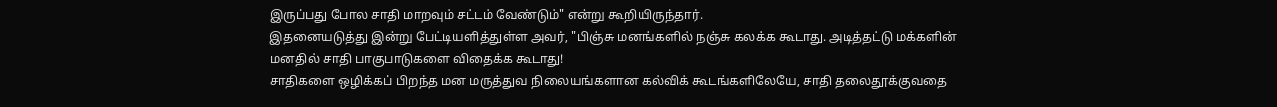இருப்பது போல சாதி மாறவும் சட்டம் வேண்டும்" என்று கூறியிருந்தார்.
இதனையடுத்து இன்று பேட்டியளித்துள்ள அவர், "பிஞ்சு மனங்களில் நஞ்சு கலக்க கூடாது. அடித்தட்டு மக்களின் மனதில் சாதி பாகுபாடுகளை விதைக்க கூடாது!
சாதிகளை ஒழிக்கப் பிறந்த மன மருத்துவ நிலையங்களான கல்விக் கூடங்களிலேயே, சாதி தலைதூக்குவதை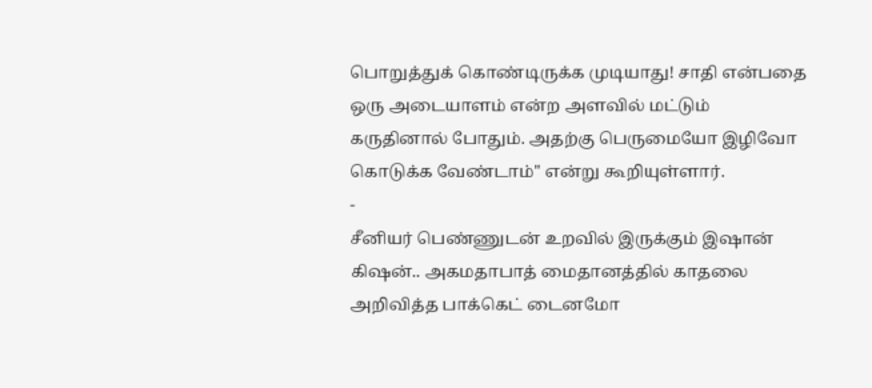பொறுத்துக் கொண்டிருக்க முடியாது! சாதி என்பதை ஒரு அடையாளம் என்ற அளவில் மட்டும் கருதினால் போதும். அதற்கு பெருமையோ இழிவோ கொடுக்க வேண்டாம்" என்று கூறியுள்ளார்.
-
சீனியர் பெண்ணுடன் உறவில் இருக்கும் இஷான் கிஷன்.. அகமதாபாத் மைதானத்தில் காதலை அறிவித்த பாக்கெட் டைனமோ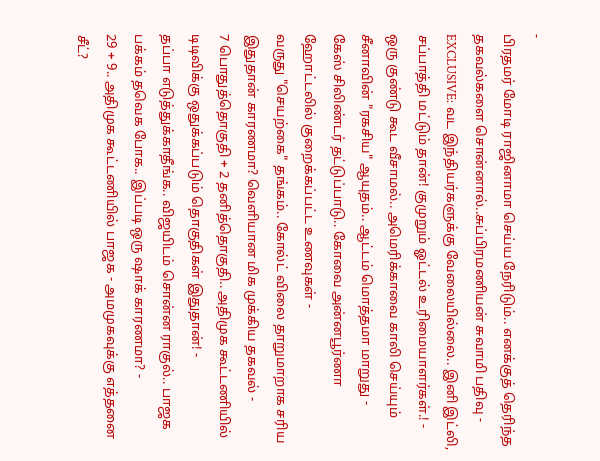-
பிரதமர் மோடி ராஜினாமா செய்ய நேரிடும்.. எனக்குத் தெரிந்த தகவல்களை சொன்னால்..சுப்பிரமணியன் சுவாமி பதிவு -
EXCLUSIVE: வட இந்தியர்களுக்கு வேலையில்லை.. இனி இட்லி, சப்பாத்தி மட்டும் தான்! குமுறும் ஓட்டல் உரிமையாளர்கள்.! -
ஒரு குண்டு கூட வீசாமல்.. அமெரிக்காவை காலி செய்யும் சீனாவின் "ரகசிய" ஆயுதம்.. ஆட்டம் மொத்தமா மாறுது -
கேஸ் சிலிண்டர் தட்டுப்பாடு.. கோவை அன்னபூர்ணா ஹோட்டலில் குறைக்கப்பட்ட உணவுகள் -
வருது "செயற்கை" தங்கம்.. கோல்ட் விலை தாறுமாறாக சரிய இதுதான் காரணமா? வெளியான மிக முக்கிய தகவல் -
7 பொதுத்தொகுதி + 2 தனித்தொகுதி.. அதிமுக கூட்டணியில் டிடிவிக்கு ஒதுக்கப்படும் தொகுதிகள் இதுதான்! -
தப்பா எடுத்துக்காதீங்க.. விஜயிடம் சொன்ன ராகுல்.. பாஜக பக்கம் தவெக போக.. இப்படி ஒரு ஷாக் காரணமா? -
29 + 9.. அதிமுக கூட்டணியில் பாஜக - அமமுகவுக்கு எத்தனை சீட்?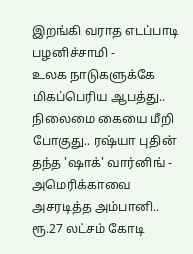இறங்கி வராத எடப்பாடி பழனிச்சாமி -
உலக நாடுகளுக்கே மிகப்பெரிய ஆபத்து.. நிலைமை கையை மீறி போகுது.. ரஷ்யா புதின் தந்த 'ஷாக்' வார்னிங் -
அமெரிக்காவை அசரடித்த அம்பானி.. ரூ.27 லட்சம் கோடி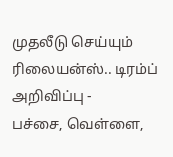முதலீடு செய்யும் ரிலையன்ஸ்.. டிரம்ப் அறிவிப்பு -
பச்சை, வெள்ளை,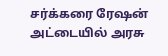சர்க்கரை ரேஷன் அட்டையில் அரசு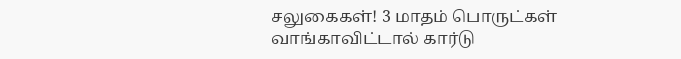சலுகைகள்! 3 மாதம் பொருட்கள் வாங்காவிட்டால் கார்டு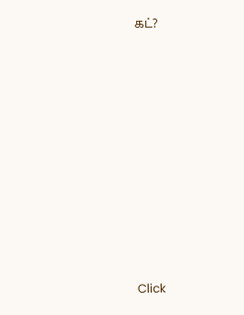கட்?












Click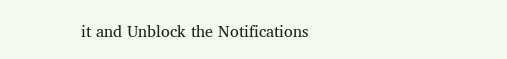it and Unblock the Notifications